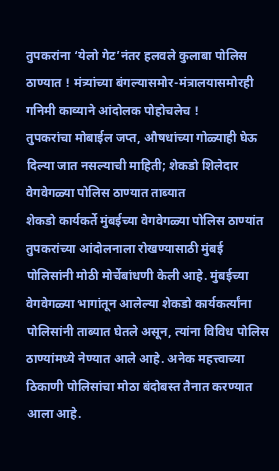तुपकरांना ‘येलो गेट’नंतर हलवले कुलाबा पोलिस ठाण्यात ! मंत्र्यांच्या बंगल्यासमोर-मंत्रालयासमोरही गनिमी काव्याने आंदोलक पोहोचलेच !
तुपकरांचा मोबाईल जप्त, औषधांच्या गोळ्याही घेऊ दिल्या जात नसल्याची माहिती; शेकडो शिलेदार वेगवेगळ्या पोलिस ठाण्यात ताब्यात
शेकडो कार्यकर्ते मुंबईच्या वेगवेगळ्या पोलिस ठाण्यांत
तुपकरांच्या आंदोलनाला रोखण्यासाठी मुंबई पोलिसांनी मोठी मोर्चेबांधणी केली आहे. मुंबईच्या वेगवेगळ्या भागांतून आलेल्या शेकडो कार्यकर्त्यांना पोलिसांनी ताब्यात घेतले असून, त्यांना विविध पोलिस ठाण्यांमध्ये नेण्यात आले आहे. अनेक महत्त्वाच्या ठिकाणी पोलिसांचा मोठा बंदोबस्त तैनात करण्यात आला आहे.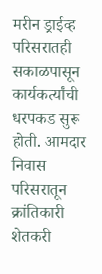मरीन ड्राईव्ह परिसरातही सकाळपासून कार्यकर्त्यांची धरपकड सुरू होती. आमदार निवास परिसरातून क्रांतिकारी शेतकरी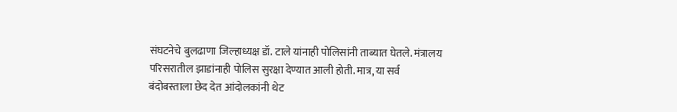संघटनेचे बुलढाणा जिल्हाध्यक्ष डॉ. टाले यांनाही पोलिसांनी ताब्यात घेतले. मंत्रालय परिसरातील झाडांनाही पोलिस सुरक्षा देण्यात आली होती. मात्र, या सर्व बंदोबस्ताला छेद देत आंदोलकांनी थेट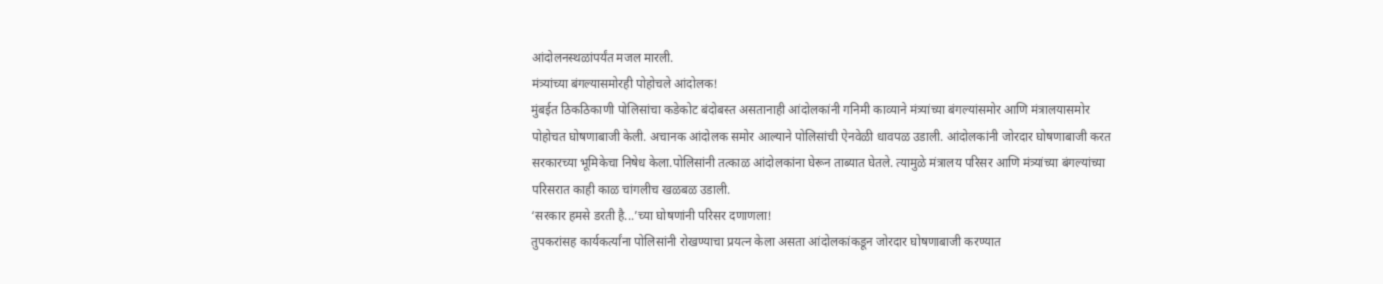आंदोलनस्थळांपर्यंत मजल मारली.
मंत्र्यांच्या बंगल्यासमोरही पोहोचले आंदोलक!
मुंबईत ठिकठिकाणी पोलिसांचा कडेकोट बंदोबस्त असतानाही आंदोलकांनी गनिमी काव्याने मंत्र्यांच्या बंगल्यांसमोर आणि मंत्रालयासमोर पोहोचत घोषणाबाजी केली. अचानक आंदोलक समोर आल्याने पोलिसांची ऐनवेळी धावपळ उडाली. आंदोलकांनी जोरदार घोषणाबाजी करत सरकारच्या भूमिकेचा निषेध केला.पोलिसांनी तत्काळ आंदोलकांना घेरून ताब्यात घेतले. त्यामुळे मंत्रालय परिसर आणि मंत्र्यांच्या बंगल्यांच्या परिसरात काही काळ चांगलीच खळबळ उडाली.
‘सरकार हमसे डरती है...’च्या घोषणांनी परिसर दणाणला!
तुपकरांसह कार्यकर्त्यांना पोलिसांनी रोखण्याचा प्रयत्न केला असता आंदोलकांकडून जोरदार घोषणाबाजी करण्यात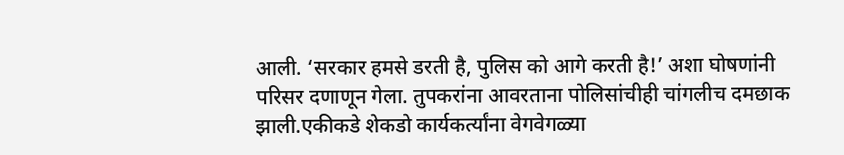आली. ‘सरकार हमसे डरती है, पुलिस को आगे करती है!’ अशा घोषणांनी परिसर दणाणून गेला. तुपकरांना आवरताना पोलिसांचीही चांगलीच दमछाक झाली.एकीकडे शेकडो कार्यकर्त्यांना वेगवेगळ्या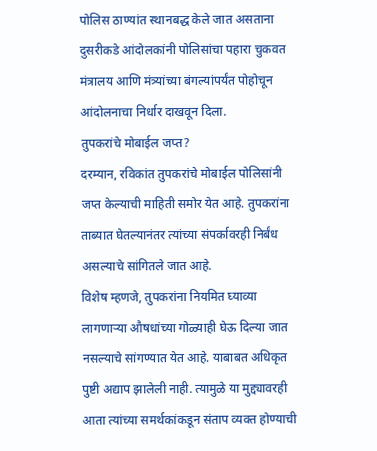पोलिस ठाण्यांत स्थानबद्ध केले जात असताना दुसरीकडे आंदोलकांनी पोलिसांचा पहारा चुकवत मंत्रालय आणि मंत्र्यांच्या बंगल्यांपर्यंत पोहोचून आंदोलनाचा निर्धार दाखवून दिला.
तुपकरांचे मोबाईल जप्त?
दरम्यान, रविकांत तुपकरांचे मोबाईल पोलिसांनी जप्त केल्याची माहिती समोर येत आहे. तुपकरांना ताब्यात घेतल्यानंतर त्यांच्या संपर्कावरही निर्बंध असल्याचे सांगितले जात आहे.
विशेष म्हणजे, तुपकरांना नियमित घ्याव्या लागणाऱ्या औषधांच्या गोळ्याही घेऊ दिल्या जात नसल्याचे सांगण्यात येत आहे. याबाबत अधिकृत पुष्टी अद्याप झालेली नाही. त्यामुळे या मुद्द्यावरही आता त्यांच्या समर्थकांकडून संताप व्यक्त होण्याची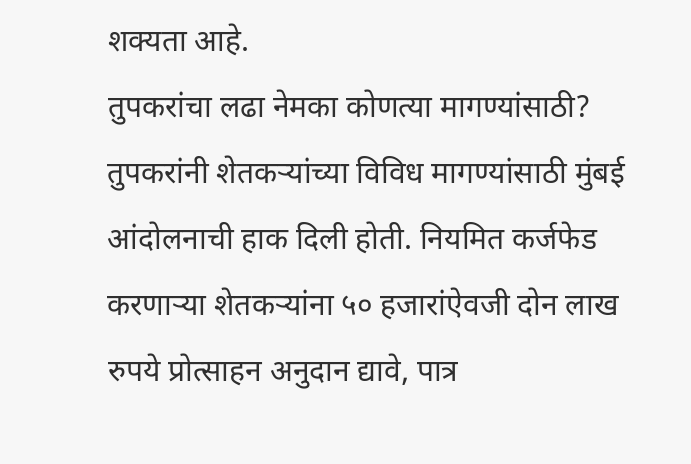शक्यता आहे.
तुपकरांचा लढा नेमका कोणत्या मागण्यांसाठी?
तुपकरांनी शेतकऱ्यांच्या विविध मागण्यांसाठी मुंबई आंदोलनाची हाक दिली होती. नियमित कर्जफेड करणाऱ्या शेतकऱ्यांना ५० हजारांऐवजी दोन लाख रुपये प्रोत्साहन अनुदान द्यावे, पात्र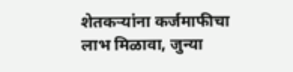शेतकऱ्यांना कर्जमाफीचा लाभ मिळावा, जुन्या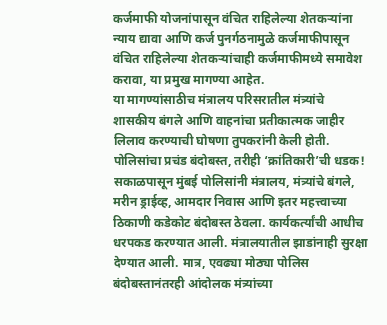कर्जमाफी योजनांपासून वंचित राहिलेल्या शेतकऱ्यांना न्याय द्यावा आणि कर्ज पुनर्गठनामुळे कर्जमाफीपासून वंचित राहिलेल्या शेतकऱ्यांचाही कर्जमाफीमध्ये समावेश करावा, या प्रमुख मागण्या आहेत.
या मागण्यांसाठीच मंत्रालय परिसरातील मंत्र्यांचे शासकीय बंगले आणि वाहनांचा प्रतीकात्मक जाहीर लिलाव करण्याची घोषणा तुपकरांनी केली होती.
पोलिसांचा प्रचंड बंदोबस्त, तरीही ‘क्रांतिकारी’ची धडक!
सकाळपासून मुंबई पोलिसांनी मंत्रालय, मंत्र्यांचे बंगले, मरीन ड्राईव्ह, आमदार निवास आणि इतर महत्त्वाच्या ठिकाणी कडेकोट बंदोबस्त ठेवला. कार्यकर्त्यांची आधीच धरपकड करण्यात आली. मंत्रालयातील झाडांनाही सुरक्षा देण्यात आली. मात्र, एवढ्या मोठ्या पोलिस बंदोबस्तानंतरही आंदोलक मंत्र्यांच्या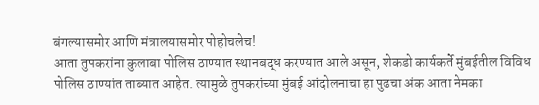बंगल्यासमोर आणि मंत्रालयासमोर पोहोचलेच!
आता तुपकरांना कुलाबा पोलिस ठाण्यात स्थानबद्ध करण्यात आले असून, शेकडो कार्यकर्ते मुंबईतील विविध पोलिस ठाण्यांत ताब्यात आहेत. त्यामुळे तुपकरांच्या मुंबई आंदोलनाचा हा पुढचा अंक आता नेमका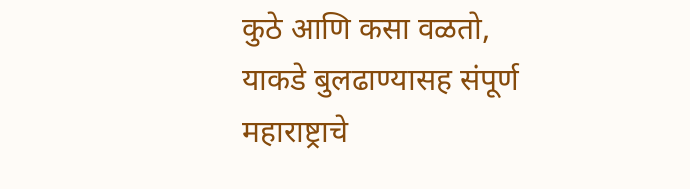कुठे आणि कसा वळतो, याकडे बुलढाण्यासह संपूर्ण महाराष्ट्राचे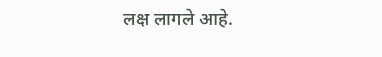लक्ष लागले आहे.